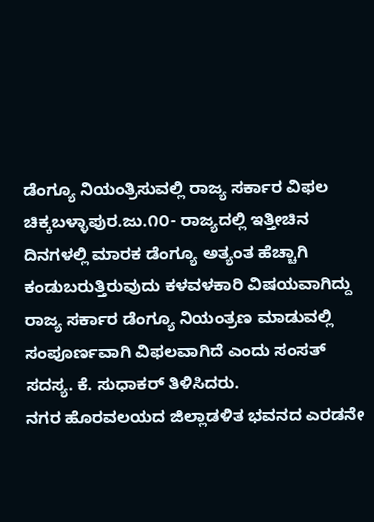ಡೆಂಗ್ಯೂ ನಿಯಂತ್ರಿಸುವಲ್ಲಿ ರಾಜ್ಯ ಸರ್ಕಾರ ವಿಫಲ
ಚಿಕ್ಕಬಳ್ಳಾಪುರ.ಜು.೧೦- ರಾಜ್ಯದಲ್ಲಿ ಇತ್ತೀಚಿನ ದಿನಗಳಲ್ಲಿ ಮಾರಕ ಡೆಂಗ್ಯೂ ಅತ್ಯಂತ ಹೆಚ್ಚಾಗಿ ಕಂಡುಬರುತ್ತಿರುವುದು ಕಳವಳಕಾರಿ ವಿಷಯವಾಗಿದ್ದು ರಾಜ್ಯ ಸರ್ಕಾರ ಡೆಂಗ್ಯೂ ನಿಯಂತ್ರಣ ಮಾಡುವಲ್ಲಿ ಸಂಪೂರ್ಣವಾಗಿ ವಿಫಲವಾಗಿದೆ ಎಂದು ಸಂಸತ್ ಸದಸ್ಯ. ಕೆ. ಸುಧಾಕರ್ ತಿಳಿಸಿದರು.
ನಗರ ಹೊರವಲಯದ ಜಿಲ್ಲಾಡಳಿತ ಭವನದ ಎರಡನೇ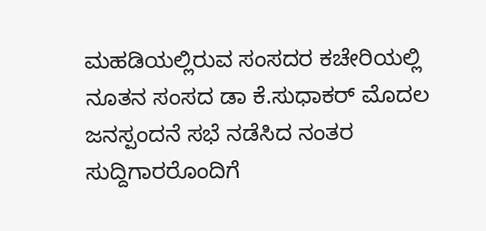ಮಹಡಿಯಲ್ಲಿರುವ ಸಂಸದರ ಕಚೇರಿಯಲ್ಲಿ ನೂತನ ಸಂಸದ ಡಾ ಕೆ.ಸುಧಾಕರ್ ಮೊದಲ ಜನಸ್ಪಂದನೆ ಸಭೆ ನಡೆಸಿದ ನಂತರ ಸುದ್ದಿಗಾರರೊಂದಿಗೆ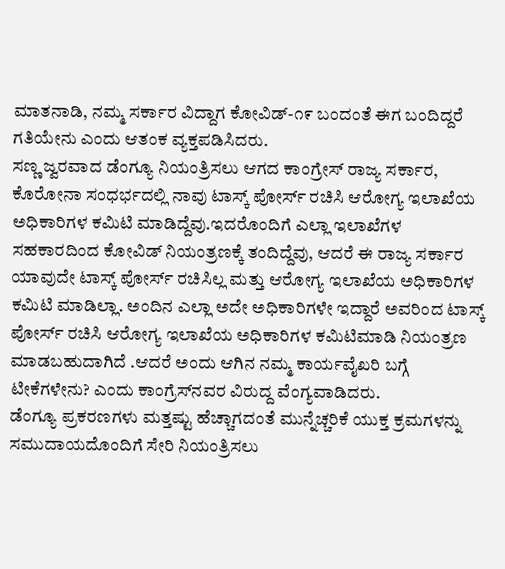ಮಾತನಾಡಿ, ನಮ್ಮ ಸರ್ಕಾರ ವಿದ್ದಾಗ ಕೋವಿಡ್-೧೯ ಬಂದಂತೆ ಈಗ ಬಂದಿದ್ದರೆ ಗತಿಯೇನು ಎಂದು ಆತಂಕ ವ್ಯಕ್ತಪಡಿಸಿದರು.
ಸಣ್ಣ ಜ್ವರವಾದ ಡೆಂಗ್ಯೂ ನಿಯಂತ್ರಿಸಲು ಆಗದ ಕಾಂಗ್ರೇಸ್ ರಾಜ್ಯ ಸರ್ಕಾರ, ಕೊರೋನಾ ಸಂಧರ್ಭದಲ್ಲಿ ನಾವು ಟಾಸ್ಕ್ ಪೋರ್ಸ್ ರಚಿಸಿ ಆರೋಗ್ಯ ಇಲಾಖೆಯ ಅಧಿಕಾರಿಗಳ ಕಮಿಟಿ ಮಾಡಿದ್ದೆವು.ಇದರೊಂದಿಗೆ ಎಲ್ಲಾ ಇಲಾಖೆಗಳ ಸಹಕಾರದಿಂದ ಕೋವಿಡ್ ನಿಯಂತ್ರಣಕ್ಕೆ ತಂದಿದ್ದೆವು, ಆದರೆ ಈ ರಾಜ್ಯ ಸರ್ಕಾರ ಯಾವುದೇ ಟಾಸ್ಕ್ ಪೋರ್ಸ್ ರಚಿಸಿಲ್ಲ ಮತ್ತು ಆರೋಗ್ಯ ಇಲಾಖೆಯ ಅಧಿಕಾರಿಗಳ ಕಮಿಟಿ ಮಾಡಿಲ್ಲಾ. ಅಂದಿನ ಎಲ್ಲಾ ಅದೇ ಅಧಿಕಾರಿಗಳೇ ಇದ್ದಾರೆ ಅವರಿಂದ ಟಾಸ್ಕ್ ಪೋರ್ಸ್ ರಚಿಸಿ ಆರೋಗ್ಯ ಇಲಾಖೆಯ ಅಧಿಕಾರಿಗಳ ಕಮಿಟಿಮಾಡಿ ನಿಯಂತ್ರಣ ಮಾಡಬಹುದಾಗಿದೆ .ಆದರೆ ಅಂದು ಆಗಿನ ನಮ್ಮ ಕಾರ್ಯವೈಖರಿ ಬಗ್ಗೆ ಟೀಕೆಗಳೇನು? ಎಂದು ಕಾಂಗ್ರೆಸ್‌ನವರ ವಿರುದ್ದ ವೆಂಗ್ಯವಾಡಿದರು.
ಡೆಂಗ್ಯೂ ಪ್ರಕರಣಗಳು ಮತ್ತಷ್ಟು ಹೆಚ್ಚಾಗದಂತೆ ಮುನ್ನೆಚ್ಚರಿಕೆ ಯುಕ್ತ ಕ್ರಮಗಳನ್ನು ಸಮುದಾಯದೊಂದಿಗೆ ಸೇರಿ ನಿಯಂತ್ರಿಸಲು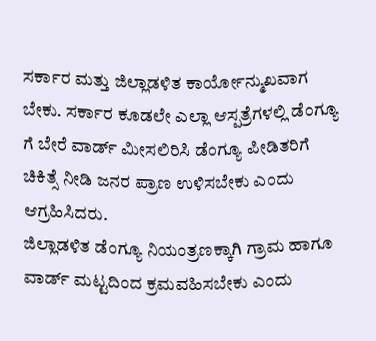ಸರ್ಕಾರ ಮತ್ತು ಜಿಲ್ಲಾಡಳಿತ ಕಾರ್ಯೋನ್ಮುಖವಾಗ ಬೇಕು. ಸರ್ಕಾರ ಕೂಡಲೇ ಎಲ್ಲಾ ಆಸ್ಪತ್ರೆಗಳಲ್ಲಿ ಡೆಂಗ್ಯೂ ಗೆ ಬೇರೆ ವಾರ್ಡ್ ಮೀಸಲಿರಿಸಿ ಡೆಂಗ್ಯೂ ಪೀಡಿತರಿಗೆ ಚಿಕಿತ್ಸೆ ನೀಡಿ ಜನರ ಪ್ರಾಣ ಉಳಿಸಬೇಕು ಎಂದು ಆಗ್ರಹಿಸಿದರು.
ಜಿಲ್ಲಾಡಳಿತ ಡೆಂಗ್ಯೂ ನಿಯಂತ್ರಣಕ್ಕಾಗಿ ಗ್ರಾಮ ಹಾಗೂ ವಾರ್ಡ್ ಮಟ್ಟದಿಂದ ಕ್ರಮವಹಿಸಬೇಕು ಎಂದು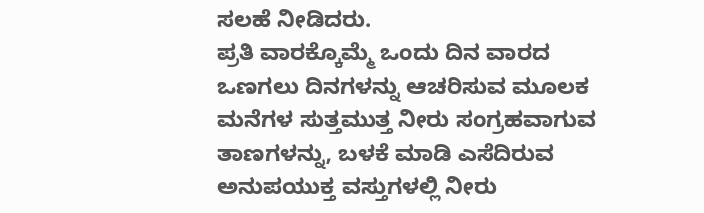ಸಲಹೆ ನೀಡಿದರು.
ಪ್ರತಿ ವಾರಕ್ಕೊಮ್ಮೆ ಒಂದು ದಿನ ವಾರದ ಒಣಗಲು ದಿನಗಳನ್ನು ಆಚರಿಸುವ ಮೂಲಕ ಮನೆಗಳ ಸುತ್ತಮುತ್ತ ನೀರು ಸಂಗ್ರಹವಾಗುವ ತಾಣಗಳನ್ನು, ಬಳಕೆ ಮಾಡಿ ಎಸೆದಿರುವ ಅನುಪಯುಕ್ತ ವಸ್ತುಗಳಲ್ಲಿ ನೀರು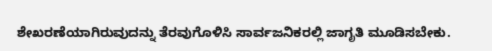ಶೇಖರಣೆಯಾಗಿರುವುದನ್ನು ತೆರವುಗೊಳಿಸಿ ಸಾರ್ವಜನಿಕರಲ್ಲಿ ಜಾಗೃತಿ ಮೂಡಿಸಬೇಕು.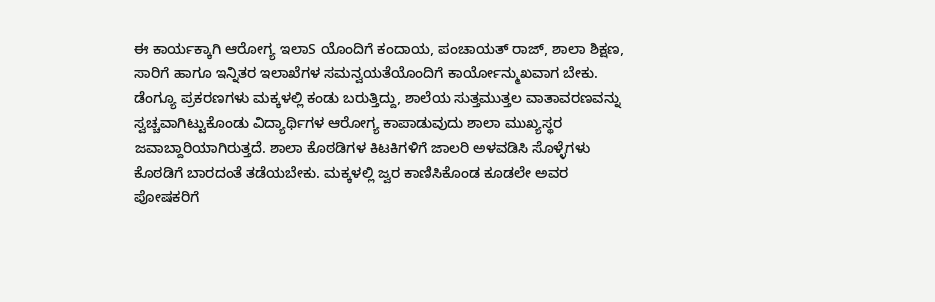ಈ ಕಾರ್ಯಕ್ಕಾಗಿ ಆರೋಗ್ಯ ಇಲಾS ಯೊಂದಿಗೆ ಕಂದಾಯ, ಪಂಚಾಯತ್ ರಾಜ್, ಶಾಲಾ ಶಿಕ್ಷಣ, ಸಾರಿಗೆ ಹಾಗೂ ಇನ್ನಿತರ ಇಲಾಖೆಗಳ ಸಮನ್ವಯತೆಯೊಂದಿಗೆ ಕಾರ್ಯೋನ್ಮುಖವಾಗ ಬೇಕು. ಡೆಂಗ್ಯೂ ಪ್ರಕರಣಗಳು ಮಕ್ಕಳಲ್ಲಿ ಕಂಡು ಬರುತ್ತಿದ್ದು, ಶಾಲೆಯ ಸುತ್ತಮುತ್ತಲ ವಾತಾವರಣವನ್ನು ಸ್ವಚ್ಚವಾಗಿಟ್ಟುಕೊಂಡು ವಿದ್ಯಾರ್ಥಿಗಳ ಆರೋಗ್ಯ ಕಾಪಾಡುವುದು ಶಾಲಾ ಮುಖ್ಯಸ್ಥರ ಜವಾಬ್ದಾರಿಯಾಗಿರುತ್ತದೆ. ಶಾಲಾ ಕೊಠಡಿಗಳ ಕಿಟಕಿಗಳಿಗೆ ಜಾಲರಿ ಅಳವಡಿಸಿ ಸೊಳ್ಳೆಗಳು ಕೊಠಡಿಗೆ ಬಾರದಂತೆ ತಡೆಯಬೇಕು. ಮಕ್ಕಳಲ್ಲಿ ಜ್ವರ ಕಾಣಿಸಿಕೊಂಡ ಕೂಡಲೇ ಅವರ ಪೋಷಕರಿಗೆ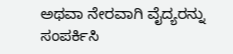ಅಥವಾ ನೇರವಾಗಿ ವೈದ್ಯರನ್ನು ಸಂಪರ್ಕಿಸಿ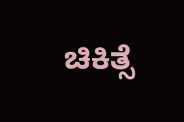ಚಿಕಿತ್ಸೆ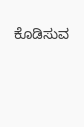ಕೊಡಿಸುವ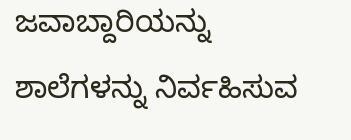ಜವಾಬ್ದಾರಿಯನ್ನು ಶಾಲೆಗಳನ್ನು ನಿರ್ವಹಿಸುವ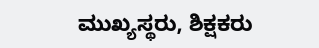ಮುಖ್ಯಸ್ಥರು, ಶಿಕ್ಷಕರು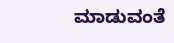ಮಾಡುವಂತೆ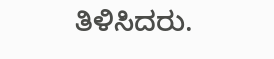ತಿಳಿಸಿದರು.